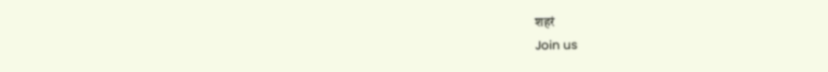शहरं
Join us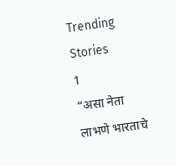Trending Stories
1
“असा नेता लाभणे भारताचे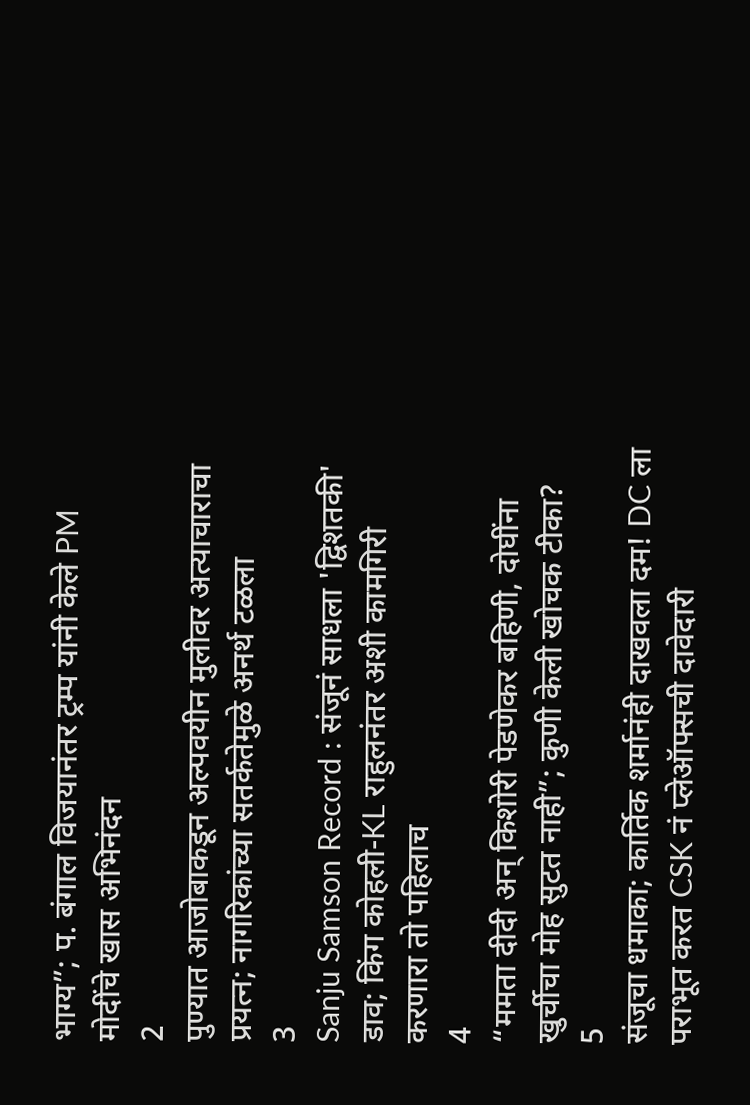भाग्य”; प. बंगाल विजयानंतर ट्रम्प यांनी केले PM मोदींचे खास अभिनंदन
2
पुण्यात आजोबाकडून अल्पवयीन मुलीवर अत्याचाराचा प्रयत्न; नागरिकांच्या सतर्कतेमुळे अनर्थ टळला
3
Sanju Samson Record : संजूनं साधला 'द्विशतकी' डाव; किंग कोहली-KL राहुलनंतर अशी कामगिरी करणारा तो पहिलाच
4
“ममता दीदी अन् किशोरी पेडणेकर बहिणी, दोघींना खुर्चीचा मोह सुटत नाही”; कुणी केली खोचक टीका?
5
संजूचा धमाका; कार्तिक शर्मानंही दाखवला दम! DC ला पराभूत करत CSK नं प्लेऑफ्सची दावेदारी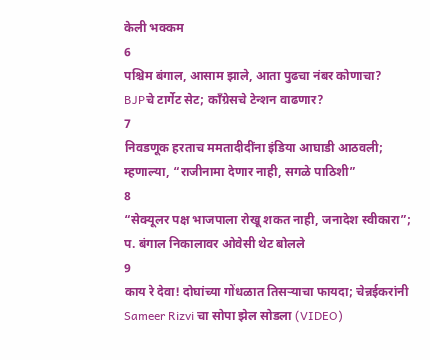केली भक्कम
6
पश्चिम बंगाल, आसाम झाले, आता पुढचा नंबर कोणाचा? BJPचे टार्गेट सेट; काँग्रेसचे टेन्शन वाढणार?
7
निवडणूक हरताच ममतादीदींना इंडिया आघाडी आठवली; म्हणाल्या, “राजीनामा देणार नाही, सगळे पाठिशी”
8
“सेक्यूलर पक्ष भाजपाला रोखू शकत नाही, जनादेश स्वीकारा”; प. बंगाल निकालावर ओवेसी थेट बोलले
9
काय रे देवा! दोघांच्या गोंधळात तिसऱ्याचा फायदा; चेन्नईकरांनी Sameer Rizvi चा सोपा झेल सोडला (VIDEO)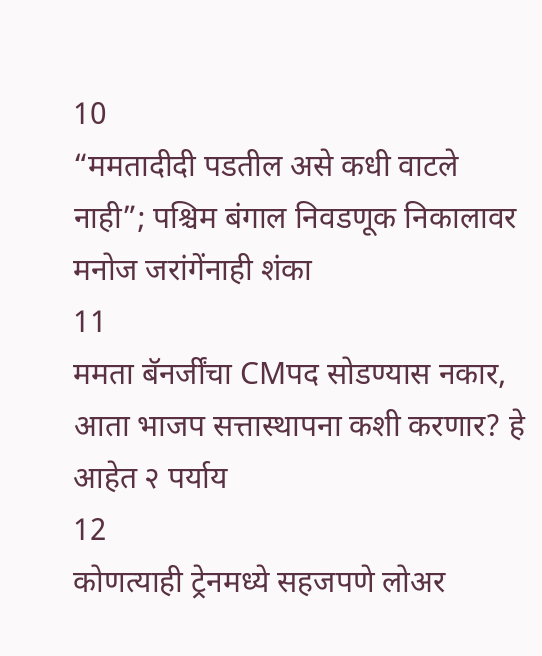10
“ममतादीदी पडतील असे कधी वाटले नाही”; पश्चिम बंगाल निवडणूक निकालावर मनोज जरांगेंनाही शंका
11
ममता बॅनर्जींचा CMपद सोडण्यास नकार, आता भाजप सत्तास्थापना कशी करणार? हे आहेत २ पर्याय
12
कोणत्याही ट्रेनमध्ये सहजपणे लोअर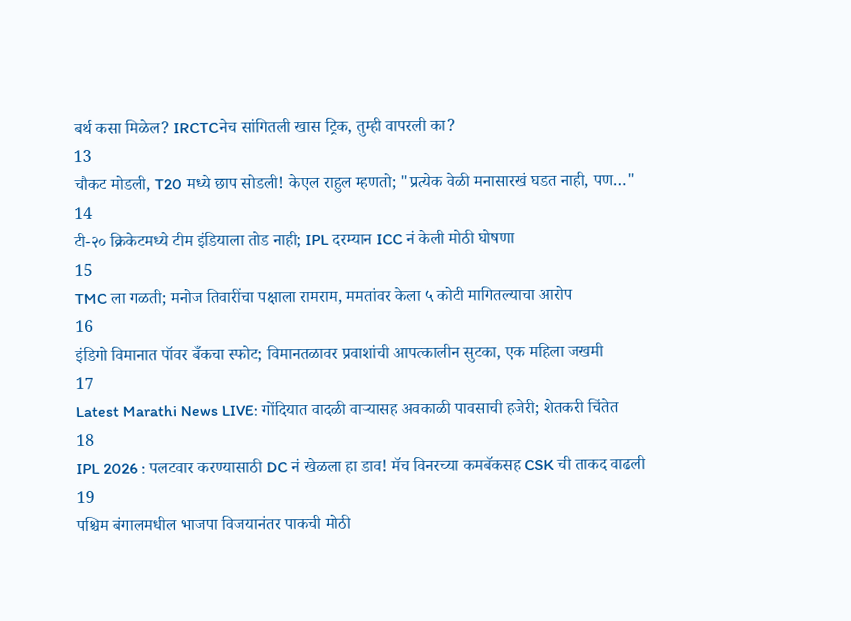बर्थ कसा मिळेल? IRCTCनेच सांगितली खास ट्रिक, तुम्ही वापरली का?
13
चौकट मोडली, T20 मध्ये छाप सोडली! केएल राहुल म्हणतो; "प्रत्येक वेळी मनासारखं घडत नाही, पण…"
14
टी-२० क्रिकेटमध्ये टीम इंडियाला तोड नाही; IPL दरम्यान ICC नं केली मोठी घोषणा
15
TMC ला गळती; मनोज तिवारींचा पक्षाला रामराम, ममतांवर केला ५ कोटी मागितल्याचा आरोप
16
इंडिगो विमानात पॉवर बँकचा स्फोट; विमानतळावर प्रवाशांची आपत्कालीन सुटका, एक महिला जखमी
17
Latest Marathi News LIVE: गोंदियात वादळी वाऱ्यासह अवकाळी पावसाची हजेरी; शेतकरी चिंतेत
18
IPL 2026 : पलटवार करण्यासाठी DC नं खेळला हा डाव! मॅच विनरच्या कमबॅकसह CSK ची ताकद वाढली
19
पश्चिम बंगालमधील भाजपा विजयानंतर पाकची मोठी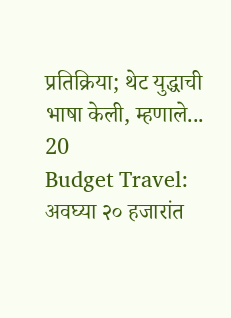प्रतिक्रिया; थेट युद्धाची भाषा केली, म्हणाले...
20
Budget Travel: अवघ्या २० हजारांत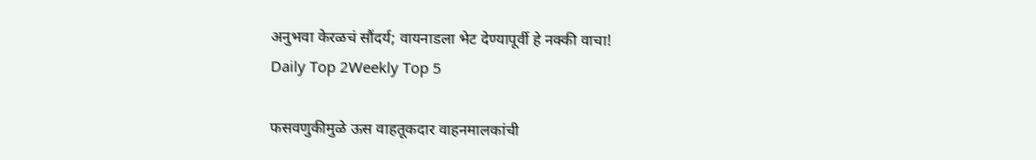अनुभवा केरळचं सौंदर्य; वायनाडला भेट देण्यापूर्वी हे नक्की वाचा!
Daily Top 2Weekly Top 5

फसवणुकीमुळे ऊस वाहतूकदार वाहनमालकांची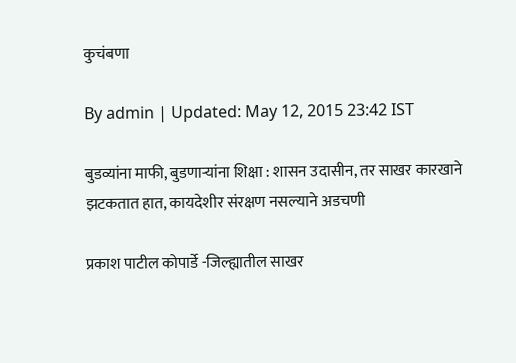कुचंबणा

By admin | Updated: May 12, 2015 23:42 IST

बुडव्यांना माफी, बुडणाऱ्यांना शिक्षा : शासन उदासीन, तर साखर कारखाने झटकतात हात, कायदेशीर संरक्षण नसल्याने अडचणी

प्रकाश पाटील कोपार्डे -जिल्ह्यातील साखर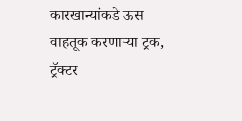कारखान्यांकडे ऊस वाहतूक करणाऱ्या ट्रक, ट्रॅक्टर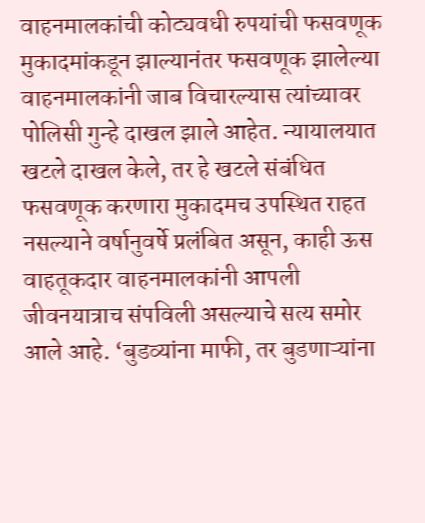वाहनमालकांची कोट्यवधी रुपयांची फसवणूक मुकादमांकडून झाल्यानंतर फसवणूक झालेल्या वाहनमालकांनी जाब विचारल्यास त्यांच्यावर पोलिसी गुन्हे दाखल झाले आहेत. न्यायालयात खटले दाखल केले, तर हे खटले संबंधित फसवणूक करणारा मुकादमच उपस्थित राहत नसल्याने वर्षानुवर्षे प्रलंबित असून, काही ऊस वाहतूकदार वाहनमालकांनी आपली जीवनयात्राच संपविली असल्याचे सत्य समोर आले आहे. ‘बुडव्यांना माफी, तर बुडणाऱ्यांना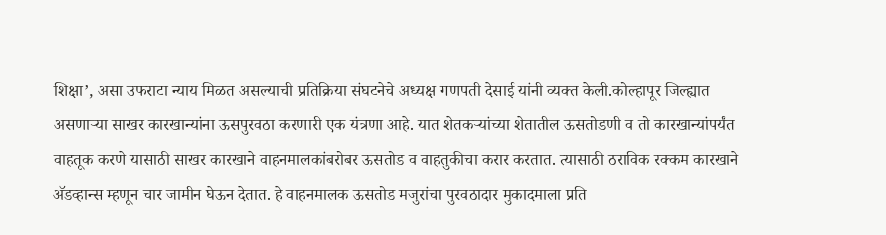शिक्षा’, असा उफराटा न्याय मिळत असल्याची प्रतिक्रिया संघटनेचे अध्यक्ष गणपती देसाई यांनी व्यक्त केली.कोल्हापूर जिल्ह्यात असणाऱ्या साखर कारखान्यांना ऊसपुरवठा करणारी एक यंत्रणा आहे. यात शेतकऱ्यांच्या शेतातील ऊसतोडणी व तो कारखान्यांपर्यंत वाहतूक करणे यासाठी साखर कारखाने वाहनमालकांबरोबर ऊसतोड व वाहतुकीचा करार करतात. त्यासाठी ठराविक रक्कम कारखाने अ‍ॅडव्हान्स म्हणून चार जामीन घेऊन देतात. हे वाहनमालक ऊसतोड मजुरांचा पुरवठादार मुकादमाला प्रति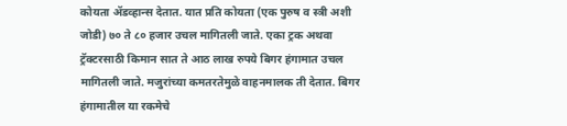कोयता अ‍ॅडव्हान्स देतात. यात प्रति कोयता (एक पुरुष व स्त्री अशी जोडी) ७० ते ८० हजार उचल मागितली जाते. एका ट्रक अथवा ट्रॅक्टरसाठी किमान सात ते आठ लाख रुपये बिगर हंगामात उचल मागितली जाते. मजुरांच्या कमतरतेमुळे वाहनमालक ती देतात. बिगर हंगामातील या रकमेचे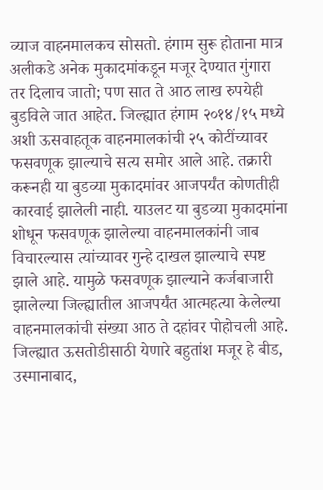व्याज वाहनमालकच सोसतो. हंगाम सुरू होताना मात्र अलीकडे अनेक मुकादमांकडून मजूर देण्यात गुंगारा तर दिलाच जातो; पण सात ते आठ लाख रुपयेही बुडविले जात आहेत. जिल्ह्यात हंगाम २०१४/१५ मध्ये अशी ऊसवाहतूक वाहनमालकांची २५ कोटींच्यावर फसवणूक झाल्याचे सत्य समोर आले आहे. तक्रारी करूनही या बुडव्या मुकादमांवर आजपर्यंत कोणतीही कारवाई झालेली नाही. याउलट या बुडव्या मुकादमांना शोधून फसवणूक झालेल्या वाहनमालकांनी जाब विचारल्यास त्यांच्यावर गुन्हे दाखल झाल्याचे स्पष्ट झाले आहे. यामुळे फसवणूक झाल्याने कर्जबाजारी झालेल्या जिल्ह्यातील आजपर्यंत आत्महत्या केलेल्या वाहनमालकांची संख्या आठ ते दहांवर पोहोचली आहे. जिल्ह्यात ऊसतोडीसाठी येणारे बहुतांश मजूर हे बीड, उस्मानाबाद,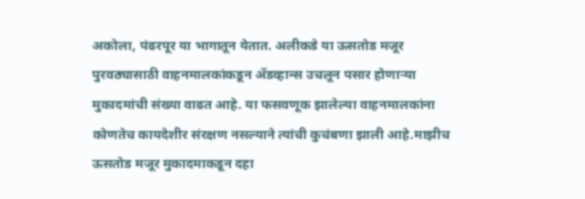अकोला, पंढरपूर या भागातून येतात. अलीकडे या ऊसतोड मजूर पुरवठ्यासाठी वाहनमालकांकडून अ‍ॅडव्हान्स उचलून पसार होणाऱ्या मुकादमांची संख्या वाढत आहे. या फसवणूक झालेल्या वाहनमालकांना कोणतेच कायदेशीर संरक्षण नसल्याने त्यांची कुचंबणा झाली आहे.माझीच ऊसतोड मजूर मुकादमाकडून दहा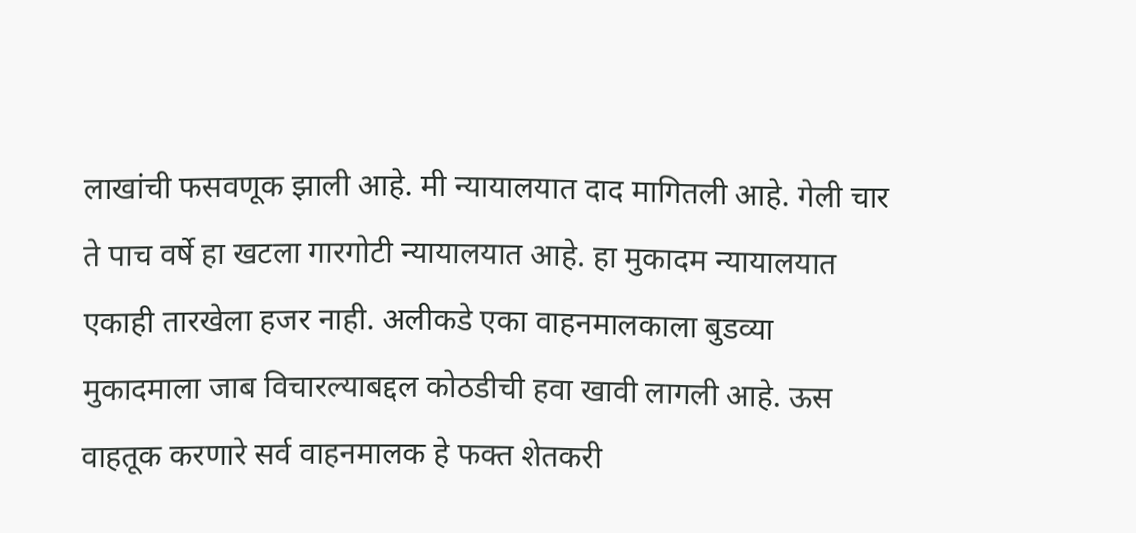लाखांची फसवणूक झाली आहे. मी न्यायालयात दाद मागितली आहे. गेली चार ते पाच वर्षे हा खटला गारगोटी न्यायालयात आहे. हा मुकादम न्यायालयात एकाही तारखेला हजर नाही. अलीकडे एका वाहनमालकाला बुडव्या मुकादमाला जाब विचारल्याबद्दल कोठडीची हवा खावी लागली आहे. ऊस वाहतूक करणारे सर्व वाहनमालक हे फक्त शेतकरी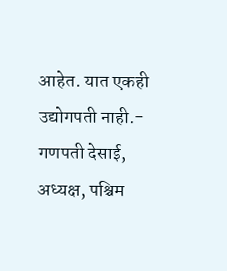आहेत. यात एकही उद्योगपती नाही.- गणपती देसाई, अध्यक्ष, पश्चिम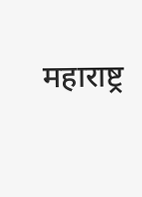महाराष्ट्र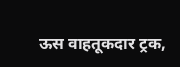ऊस वाहतूकदार ट्रक,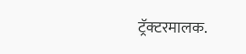ट्रॅक्टरमालक.